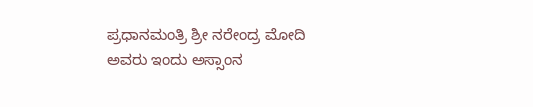ಪ್ರಧಾನಮಂತ್ರಿ ಶ್ರೀ ನರೇಂದ್ರ ಮೋದಿ ಅವರು ಇಂದು ಅಸ್ಸಾಂನ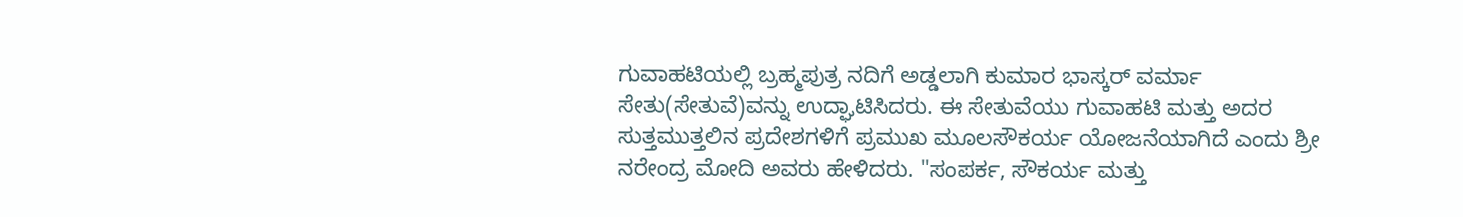ಗುವಾಹಟಿಯಲ್ಲಿ ಬ್ರಹ್ಮಪುತ್ರ ನದಿಗೆ ಅಡ್ಡಲಾಗಿ ಕುಮಾರ ಭಾಸ್ಕರ್ ವರ್ಮಾ ಸೇತು(ಸೇತುವೆ)ವನ್ನು ಉದ್ಘಾಟಿಸಿದರು. ಈ ಸೇತುವೆಯು ಗುವಾಹಟಿ ಮತ್ತು ಅದರ ಸುತ್ತಮುತ್ತಲಿನ ಪ್ರದೇಶಗಳಿಗೆ ಪ್ರಮುಖ ಮೂಲಸೌಕರ್ಯ ಯೋಜನೆಯಾಗಿದೆ ಎಂದು ಶ್ರೀ ನರೇಂದ್ರ ಮೋದಿ ಅವರು ಹೇಳಿದರು. "ಸಂಪರ್ಕ, ಸೌಕರ್ಯ ಮತ್ತು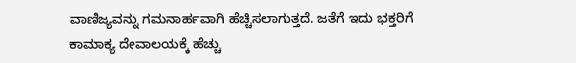ವಾಣಿಜ್ಯವನ್ನು ಗಮನಾರ್ಹವಾಗಿ ಹೆಚ್ಚಿಸಲಾಗುತ್ತದೆ. ಜತೆಗೆ ಇದು ಭಕ್ತರಿಗೆ ಕಾಮಾಕ್ಯ ದೇವಾಲಯಕ್ಕೆ ಹೆಚ್ಚು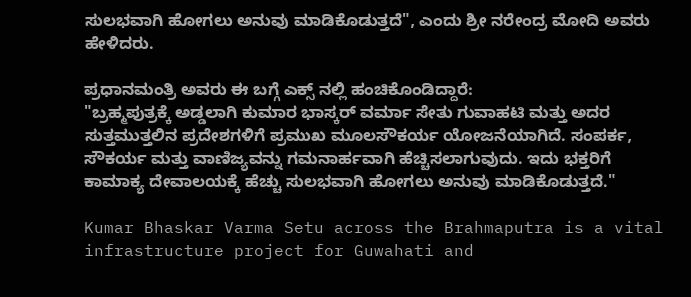ಸುಲಭವಾಗಿ ಹೋಗಲು ಅನುವು ಮಾಡಿಕೊಡುತ್ತದೆ", ಎಂದು ಶ್ರೀ ನರೇಂದ್ರ ಮೋದಿ ಅವರು ಹೇಳಿದರು.

ಪ್ರಧಾನಮಂತ್ರಿ ಅವರು ಈ ಬಗ್ಗೆ ಎಕ್ಸ್ ನಲ್ಲಿ ಹಂಚಿಕೊಂಡಿದ್ದಾರೆ:
"ಬ್ರಹ್ಮಪುತ್ರಕ್ಕೆ ಅಡ್ಡಲಾಗಿ ಕುಮಾರ ಭಾಸ್ಕರ್ ವರ್ಮಾ ಸೇತು ಗುವಾಹಟಿ ಮತ್ತು ಅದರ ಸುತ್ತಮುತ್ತಲಿನ ಪ್ರದೇಶಗಳಿಗೆ ಪ್ರಮುಖ ಮೂಲಸೌಕರ್ಯ ಯೋಜನೆಯಾಗಿದೆ. ಸಂಪರ್ಕ, ಸೌಕರ್ಯ ಮತ್ತು ವಾಣಿಜ್ಯವನ್ನು ಗಮನಾರ್ಹವಾಗಿ ಹೆಚ್ಚಿಸಲಾಗುವುದು. ಇದು ಭಕ್ತರಿಗೆ ಕಾಮಾಕ್ಯ ದೇವಾಲಯಕ್ಕೆ ಹೆಚ್ಚು ಸುಲಭವಾಗಿ ಹೋಗಲು ಅನುವು ಮಾಡಿಕೊಡುತ್ತದೆ."

Kumar Bhaskar Varma Setu across the Brahmaputra is a vital infrastructure project for Guwahati and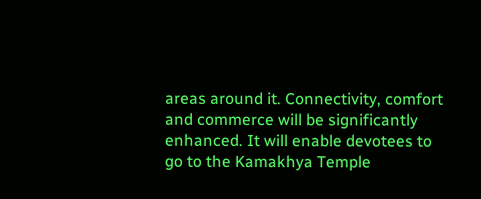areas around it. Connectivity, comfort and commerce will be significantly enhanced. It will enable devotees to go to the Kamakhya Temple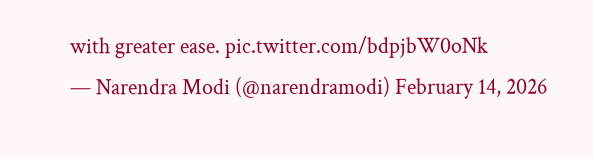with greater ease. pic.twitter.com/bdpjbW0oNk
— Narendra Modi (@narendramodi) February 14, 2026